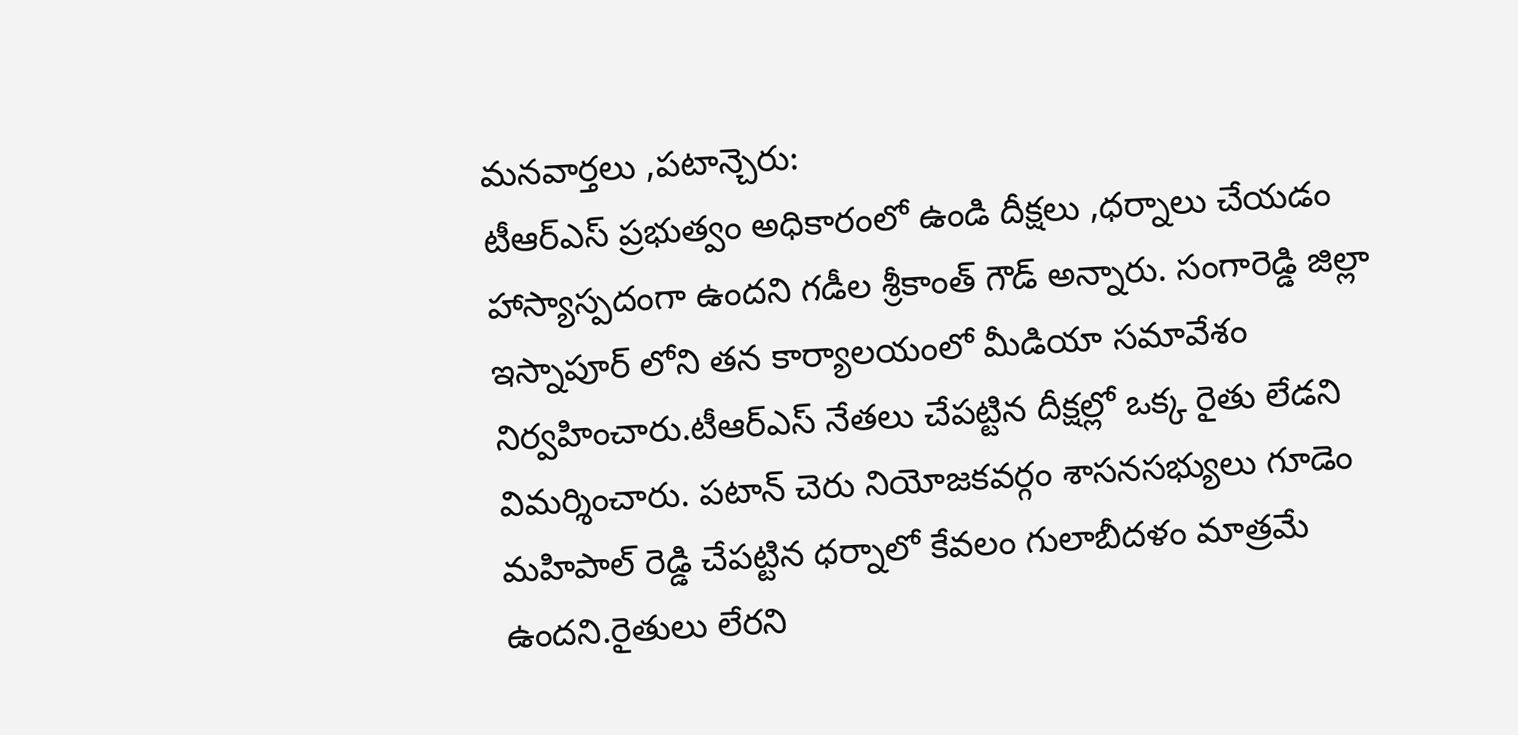మనవార్తలు ,పటాన్చెరు:
టీఆర్ఎస్ ప్రభుత్వం అధికారంలో ఉండి దీక్షలు ,ధర్నాలు చేయడం హాస్యాస్పదంగా ఉందని గడీల శ్రీకాంత్ గౌడ్ అన్నారు. సంగారెడ్డి జిల్లా ఇస్నాపూర్ లోని తన కార్యాలయంలో మీడియా సమావేశం నిర్వహించారు.టీఆర్ఎస్ నేతలు చేపట్టిన దీక్షల్లో ఒక్క రైతు లేడని విమర్శించారు. పటాన్ చెరు నియోజకవర్గం శాసనసభ్యులు గూడెం మహిపాల్ రెడ్డి చేపట్టిన ధర్నాలో కేవలం గులాబీదళం మాత్రమే ఉందని.రైతులు లేరని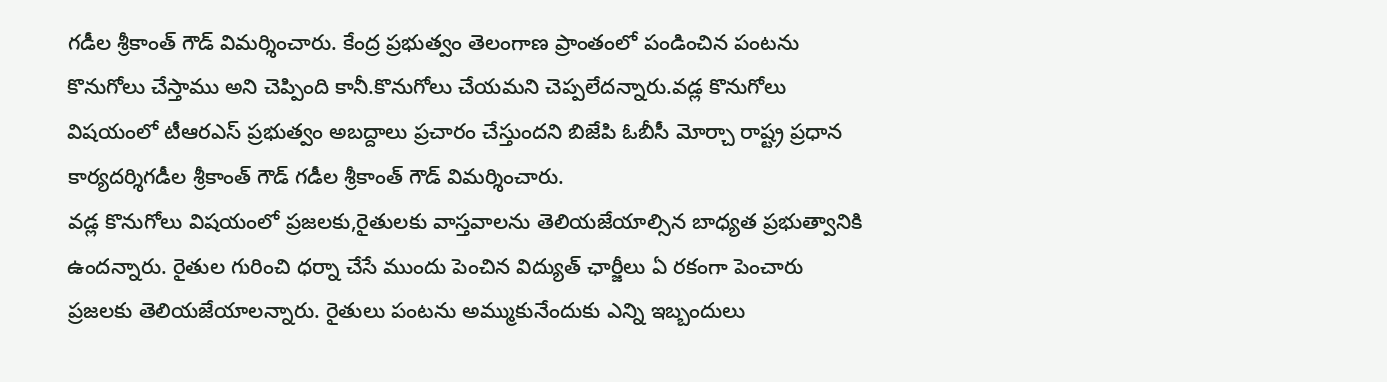గడీల శ్రీకాంత్ గౌడ్ విమర్శించారు. కేంద్ర ప్రభుత్వం తెలంగాణ ప్రాంతంలో పండించిన పంటను కొనుగోలు చేస్తాము అని చెప్పింది కానీ.కొనుగోలు చేయమని చెప్పలేదన్నారు.వడ్ల కొనుగోలు విషయంలో టీఆరఎస్ ప్రభుత్వం అబద్దాలు ప్రచారం చేస్తుందని బిజేపి ఓబీసీ మోర్చా రాష్ట్ర ప్రధాన కార్యదర్శిగడీల శ్రీకాంత్ గౌడ్ గడీల శ్రీకాంత్ గౌడ్ విమర్శించారు.
వడ్ల కొనుగోలు విషయంలో ప్రజలకు,రైతులకు వాస్తవాలను తెలియజేయాల్సిన బాధ్యత ప్రభుత్వానికి ఉందన్నారు. రైతుల గురించి ధర్నా చేసే ముందు పెంచిన విద్యుత్ ఛార్జీలు ఏ రకంగా పెంచారు ప్రజలకు తెలియజేయాలన్నారు. రైతులు పంటను అమ్ముకునేందుకు ఎన్ని ఇబ్బందులు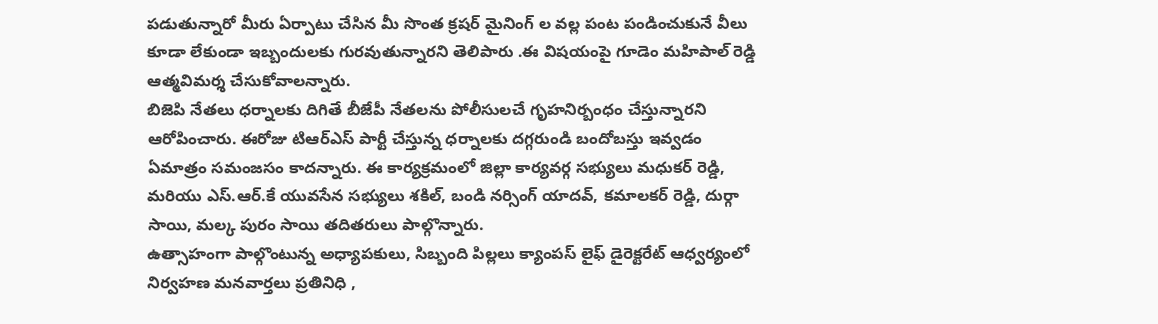పడుతున్నారో మీరు ఏర్పాటు చేసిన మీ సొంత క్రషర్ మైనింగ్ ల వల్ల పంట పండించుకునే వీలు కూడా లేకుండా ఇబ్బందులకు గురవుతున్నారని తెలిపారు .ఈ విషయంపై గూడెం మహిపాల్ రెడ్డి ఆత్మవిమర్శ చేసుకోవాలన్నారు.
బిజెపి నేతలు ధర్నాలకు దిగితే బీజేపీ నేతలను పోలీసులచే గృహనిర్బంధం చేస్తున్నారని ఆరోపించారు. ఈరోజు టిఆర్ఎస్ పార్టీ చేస్తున్న ధర్నాలకు దగ్గరుండి బందోబస్తు ఇవ్వడం ఏమాత్రం సమంజసం కాదన్నారు. ఈ కార్యక్రమంలో జిల్లా కార్యవర్గ సభ్యులు మధుకర్ రెడ్డి, మరియు ఎస్.ఆర్.కే యువసేన సభ్యులు శకిల్, బండి నర్సింగ్ యాదవ్, కమాలకర్ రెడ్డి, దుర్గా సాయి, మల్క పురం సాయి తదితరులు పాల్గొన్నారు.
ఉత్సాహంగా పాల్గొంటున్న అధ్యాపకులు, సిబ్బంది పిల్లలు క్యాంపస్ లైఫ్ డైరెక్టరేట్ ఆధ్వర్యంలో నిర్వహణ మనవార్తలు ప్రతినిధి ,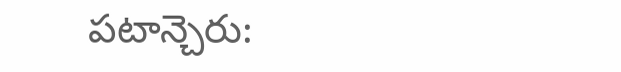పటాన్చెరు: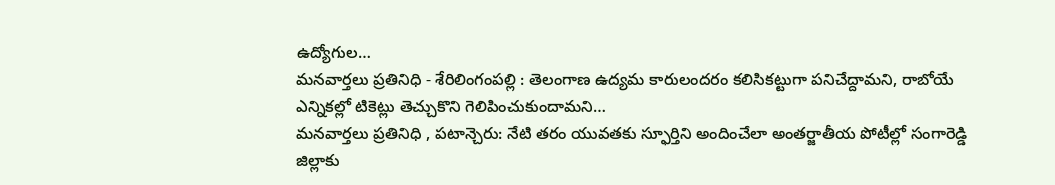ఉద్యోగుల…
మనవార్తలు ప్రతినిధి - శేరిలింగంపల్లి : తెలంగాణ ఉద్యమ కారులందరం కలిసికట్టుగా పనిచేద్దామని, రాబోయే ఎన్నికల్లో టికెట్లు తెచ్చుకొని గెలిపించుకుందామని…
మనవార్తలు ప్రతినిధి , పటాన్చెరు: నేటి తరం యువతకు స్ఫూర్తిని అందించేలా అంతర్జాతీయ పోటీల్లో సంగారెడ్డి జిల్లాకు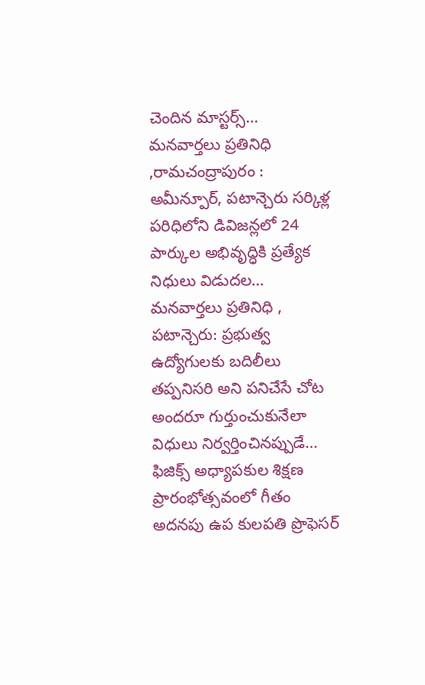చెందిన మాస్టర్స్…
మనవార్తలు ప్రతినిధి ,రామచంద్రాపురం : అమీన్పూర్, పటాన్చెరు సర్కిళ్ల పరిధిలోని డివిజన్లలో 24 పార్కుల అభివృద్ధికి ప్రత్యేక నిధులు విడుదల…
మనవార్తలు ప్రతినిధి , పటాన్చెరు: ప్రభుత్వ ఉద్యోగులకు బదిలీలు తప్పనిసరి అని పనిచేసే చోట అందరూ గుర్తుంచుకునేలా విధులు నిర్వర్తించినప్పుడే…
ఫిజిక్స్ అధ్యాపకుల శిక్షణ ప్రారంభోత్సవంలో గీతం అదనపు ఉప కులపతి ప్రొఫెసర్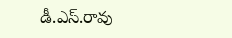డీ.ఎస్.రావు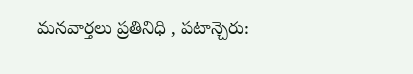మనవార్తలు ప్రతినిధి , పటాన్చెరు: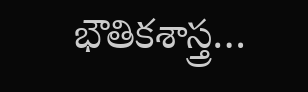భౌతికశాస్త్ర…